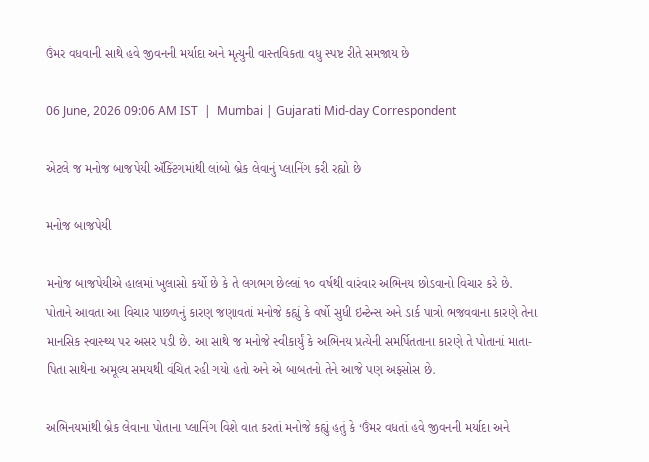ઉંમર વધવાની સાથે હવે જીવનની મર્યાદા અને મૃત્યુની વાસ્તવિકતા વધુ સ્પષ્ટ રીતે સમજાય છે

06 June, 2026 09:06 AM IST  |  Mumbai | Gujarati Mid-day Correspondent

એટલે જ મનોજ બાજપેયી ઍક્ટિંગમાંથી લાંબો બ્રેક લેવાનું પ્લાનિંગ કરી રહ્યો છે

મનોજ બાજપેયી

મનોજ બાજપેયીએ હાલમાં ખુલાસો કર્યો છે કે તે લગભગ છેલ્લાં ૧૦ વર્ષથી વારંવાર અભિનય છોડવાનો વિચાર કરે છે. પોતાને આવતા આ વિચાર પાછળનું કારણ જણાવતાં મનોજે કહ્યું કે વર્ષો સુધી ઇન્ટેન્સ અને ડાર્ક પાત્રો ભજવવાના કારણે તેના માનસિક સ્વાસ્થ્ય પર અસર પડી છે. આ સાથે જ મનોજે સ્વીકાર્યું કે અભિનય પ્રત્યેની સમર્પિતતાના કારણે તે પોતાનાં માતા-પિતા સાથેના અમૂલ્ય સમયથી વંચિત રહી ગયો હતો અને એ બાબતનો તેને આજે પણ અફસોસ છે.

અભિનયમાંથી બ્રેક લેવાના પોતાના પ્લાનિંગ વિશે વાત કરતાં મનોજે કહ્યું હતું કે ‘ઉંમર વધતાં હવે જીવનની મર્યાદા અને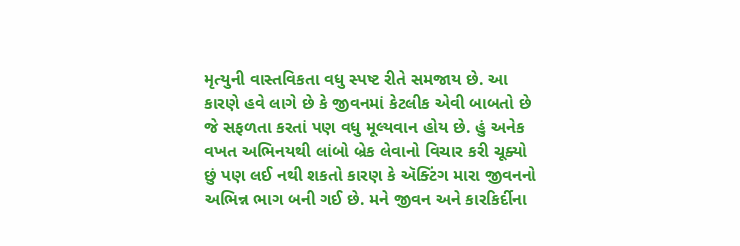મૃત્યુની વાસ્તવિકતા વધુ સ્પષ્ટ રીતે સમજાય છે. આ કારણે હવે લાગે છે કે જીવનમાં કેટલીક એવી બાબતો છે જે સફળતા કરતાં પણ વધુ મૂલ્યવાન હોય છે. હું અનેક વખત અભિનયથી લાંબો બ્રેક લેવાનો વિચાર કરી ચૂક્યો છું પણ લઈ નથી શકતો કારણ કે ઍક્ટિંગ મારા જીવનનો અભિન્ન ભાગ બની ગઈ છે. મને જીવન અને કારકિર્દીના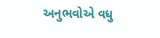અનુભવોએ વધુ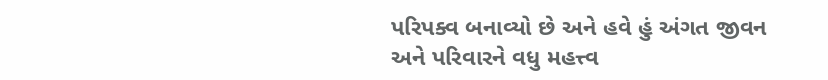પરિપક્વ બનાવ્યો છે અને હવે હું અંગત જીવન અને પરિવારને વધુ મહત્ત્વ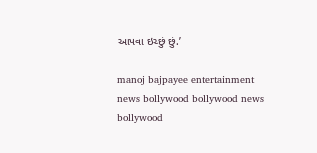આપવા ઇચ્છું છું.’

manoj bajpayee entertainment news bollywood bollywood news bollywood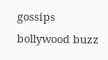gossips bollywood buzz